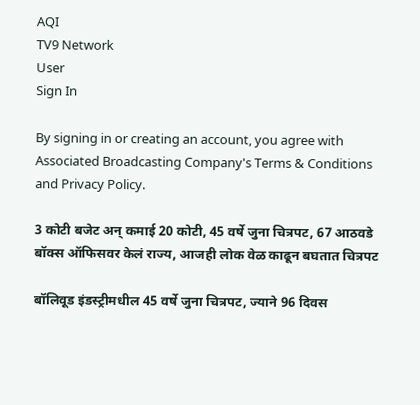AQI
TV9 Network
User
Sign In

By signing in or creating an account, you agree with Associated Broadcasting Company's Terms & Conditions and Privacy Policy.

3 कोटी बजेट अन् कमाई 20 कोटी, 45 वर्षे जुना चित्रपट, 67 आठवडे बॉक्स ऑफिसवर केलं राज्य, आजही लोक वेळ काढून बघतात चित्रपट

बॉलिवूड इंडस्ट्रीमधील 45 वर्षे जुना चित्रपट, ज्याने 96 दिवस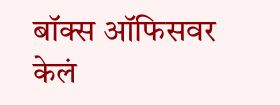बॉक्स ऑफिसवर केलं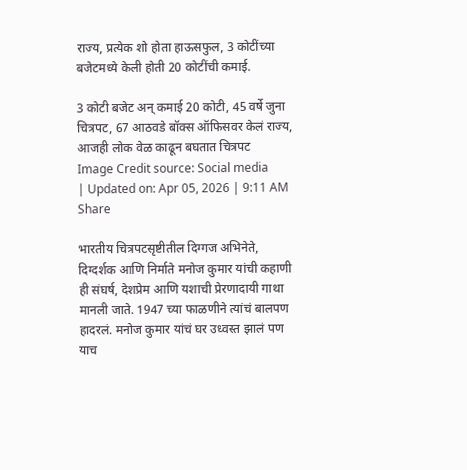राज्य, प्रत्येक शो होता हाऊसफुल, 3 कोटींच्या बजेटमध्ये केली होती 20 कोटींची कमाई.

3 कोटी बजेट अन् कमाई 20 कोटी, 45 वर्षे जुना चित्रपट, 67 आठवडे बॉक्स ऑफिसवर केलं राज्य, आजही लोक वेळ काढून बघतात चित्रपट
Image Credit source: Social media
| Updated on: Apr 05, 2026 | 9:11 AM
Share

भारतीय चित्रपटसृष्टीतील दिग्गज अभिनेते, दिग्दर्शक आणि निर्माते मनोज कुमार यांची कहाणी ही संघर्ष, देशप्रेम आणि यशाची प्रेरणादायी गाथा मानली जाते. 1947 च्या फाळणीने त्यांचं बालपण हादरलं. मनोज कुमार यांचं घर उध्वस्त झालं पण याच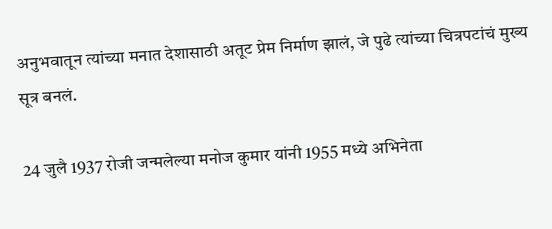अनुभवातून त्यांच्या मनात देशासाठी अतूट प्रेम निर्माण झालं, जे पुढे त्यांच्या चित्रपटांचं मुख्य सूत्र बनलं.

24 जुलै 1937 रोजी जन्मलेल्या मनोज कुमार यांनी 1955 मध्ये अभिनेता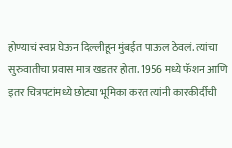होण्याचं स्वप्न घेऊन दिल्लीहून मुंबईत पाऊल ठेवलं. त्यांचा सुरुवातीचा प्रवास मात्र खडतर होता. 1956 मध्ये फॅशन आणि इतर चित्रपटांमध्ये छोट्या भूमिका करत त्यांनी कारकीर्दीची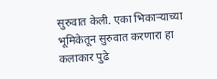सुरुवात केली. एका भिकाऱ्याच्या भूमिकेतून सुरुवात करणारा हा कलाकार पुढे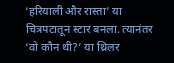‘हरियाली और रास्ता’ या चित्रपटातून स्टार बनला. त्यानंतर ‘वो कौन थी?’ या थ्रिलर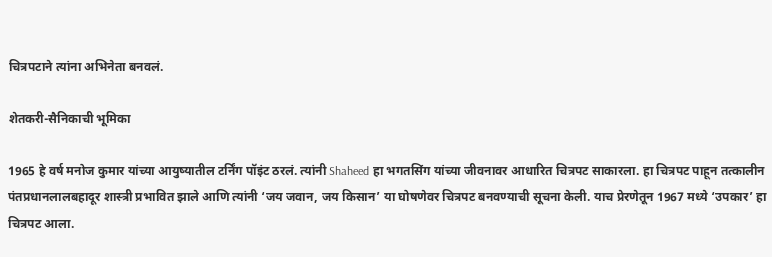चित्रपटाने त्यांना अभिनेता बनवलं.

शेतकरी-सैनिकाची भूमिका

1965 हे वर्ष मनोज कुमार यांच्या आयुष्यातील टर्निंग पॉइंट ठरलं. त्यांनी Shaheed हा भगतसिंग यांच्या जीवनावर आधारित चित्रपट साकारला. हा चित्रपट पाहून तत्कालीन पंतप्रधानलालबहादूर शास्त्री प्रभावित झाले आणि त्यांनी ‘जय जवान, जय किसान’ या घोषणेवर चित्रपट बनवण्याची सूचना केली. याच प्रेरणेतून 1967 मध्ये ‘उपकार’ हा चित्रपट आला.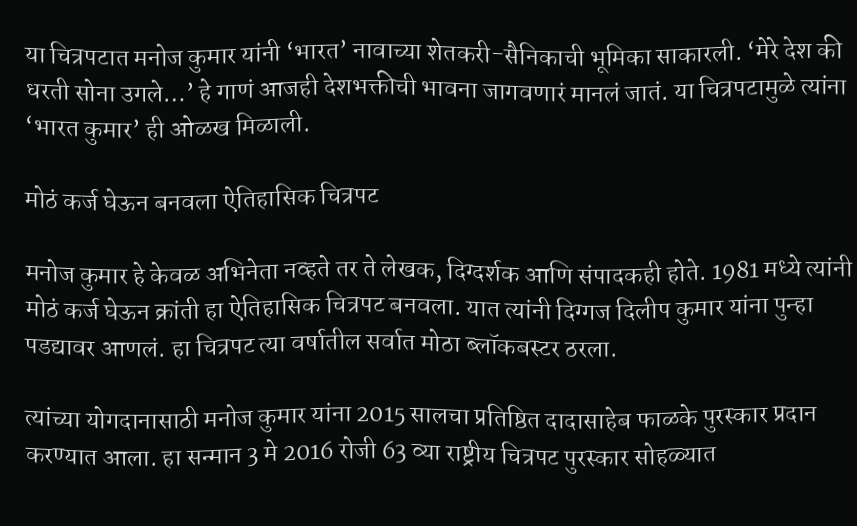या चित्रपटात मनोज कुमार यांनी ‘भारत’ नावाच्या शेतकरी-सैनिकाची भूमिका साकारली. ‘मेरे देश की धरती सोना उगले…’ हे गाणं आजही देशभक्तीची भावना जागवणारं मानलं जातं. या चित्रपटामुळे त्यांना ‘भारत कुमार’ ही ओळख मिळाली.

मोठं कर्ज घेऊन बनवला ऐतिहासिक चित्रपट

मनोज कुमार हे केवळ अभिनेता नव्हते तर ते लेखक, दिग्दर्शक आणि संपादकही होते. 1981 मध्ये त्यांनी मोठं कर्ज घेऊन क्रांती हा ऐतिहासिक चित्रपट बनवला. यात त्यांनी दिग्गज दिलीप कुमार यांना पुन्हा पडद्यावर आणलं. हा चित्रपट त्या वर्षातील सर्वात मोठा ब्लॉकबस्टर ठरला.

त्यांच्या योगदानासाठी मनोज कुमार यांना 2015 सालचा प्रतिष्ठित दादासाहेब फाळके पुरस्कार प्रदान करण्यात आला. हा सन्मान 3 मे 2016 रोजी 63 व्या राष्ट्रीय चित्रपट पुरस्कार सोहळ्यात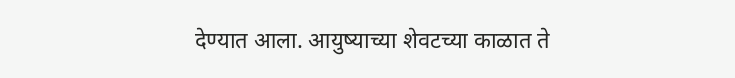देण्यात आला. आयुष्याच्या शेवटच्या काळात ते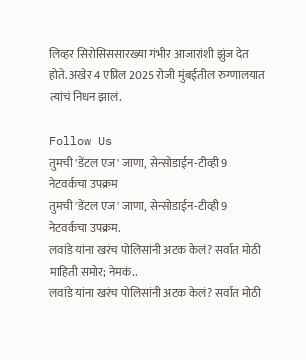लिव्हर सिरोसिससारख्या गंभीर आजारांशी झुंज देत होते. अखेर 4 एप्रिल 2025 रोजी मुंबईतील रुग्णालयात त्यांचं निधन झालं.

Follow Us
तुमची 'डेंटल एज' जाणा, सेन्सोडाईन-टीव्ही 9 नेटवर्कचा उपक्रम
तुमची 'डेंटल एज' जाणा, सेन्सोडाईन-टीव्ही 9 नेटवर्कचा उपक्रम.
लवांडे यांना खरंच पोलिसांनी अटक केलं? सर्वात मोठी माहिती समोर; नेमकं..
लवांडे यांना खरंच पोलिसांनी अटक केलं? सर्वात मोठी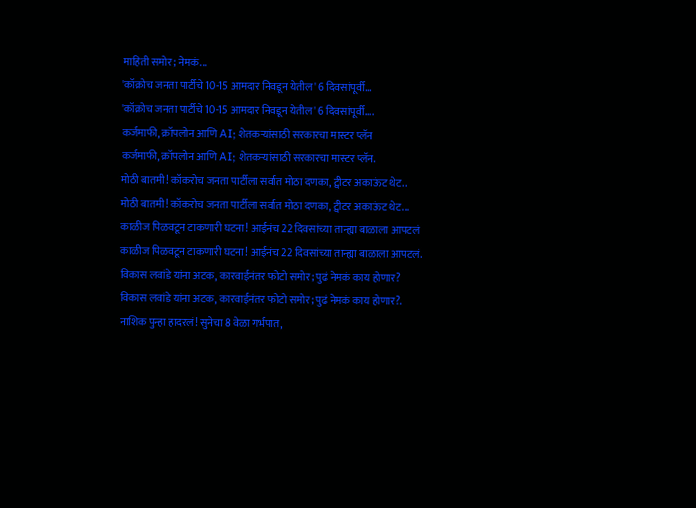माहिती समोर; नेमकं...
'कॉक्रोच जनता पार्टीचे 10-15 आमदार निवडून येतील' 6 दिवसांपूर्वी...
'कॉक्रोच जनता पार्टीचे 10-15 आमदार निवडून येतील' 6 दिवसांपूर्वी....
कर्जमाफी, क्रॉपलोन आणि AI; शेतकऱ्यांसाठी सरकारचा मास्टर प्लॅन
कर्जमाफी, क्रॉपलोन आणि AI; शेतकऱ्यांसाठी सरकारचा मास्टर प्लॅन.
मोठी बातमी! कॉकरोच जनता पार्टीला सर्वात मोठा दणका, ट्वीटर अकाऊंट थेट..
मोठी बातमी! कॉकरोच जनता पार्टीला सर्वात मोठा दणका, ट्वीटर अकाऊंट थेट...
काळीज पिळवटून टाकणारी घटना! आईनंच 22 दिवसांच्या तान्ह्या बाळाला आपटलं
काळीज पिळवटून टाकणारी घटना! आईनंच 22 दिवसांच्या तान्ह्या बाळाला आपटलं.
विकास लवांडे यांना अटक, कारवाईनंतर फोटो समोर; पुढं नेमकं काय होणार?
विकास लवांडे यांना अटक, कारवाईनंतर फोटो समोर; पुढं नेमकं काय होणार?.
नाशिक पुन्हा हादरलं! सुनेचा 8 वेळा गर्भपात,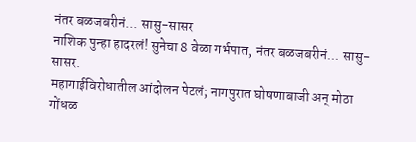नंतर बळजबरीनं... सासु-सासर
नाशिक पुन्हा हादरलं! सुनेचा 8 वेळा गर्भपात, नंतर बळजबरीनं... सासु-सासर.
महागाईविरोधातील आंदोलन पेटलं; नागपुरात घोषणाबाजी अन् मोठा गोंधळ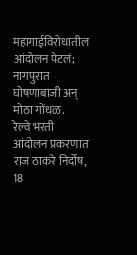महागाईविरोधातील आंदोलन पेटलं; नागपुरात घोषणाबाजी अन् मोठा गोंधळ.
रेल्वे भरती आंदोलन प्रकरणात राज ठाकरे निर्दोष, 18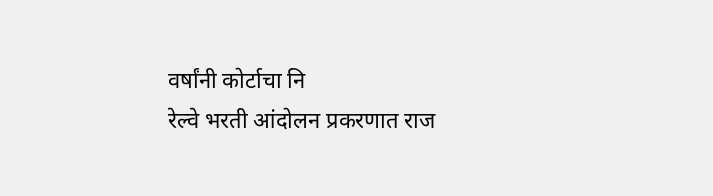वर्षांनी कोर्टाचा नि
रेल्वे भरती आंदोलन प्रकरणात राज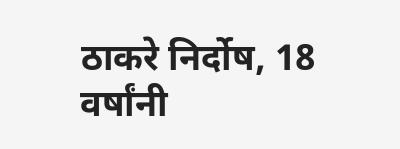ठाकरे निर्दोष, 18 वर्षांनी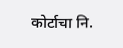कोर्टाचा नि.